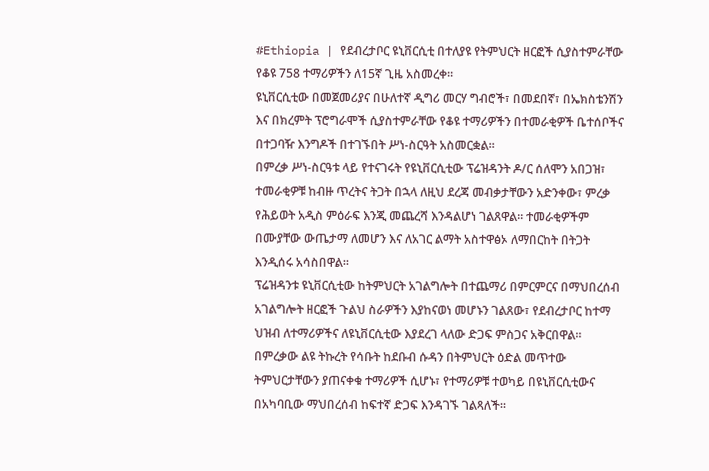#Ethiopia | የደብረታቦር ዩኒቨርሲቲ በተለያዩ የትምህርት ዘርፎች ሲያስተምራቸው የቆዩ 758 ተማሪዎችን ለ15ኛ ጊዜ አስመረቀ።
ዩኒቨርሲቲው በመጀመሪያና በሁለተኛ ዲግሪ መርሃ ግብሮች፣ በመደበኛ፣ በኤክስቴንሽን እና በክረምት ፕሮግራሞች ሲያስተምራቸው የቆዩ ተማሪዎችን በተመራቂዎች ቤተሰቦችና በተጋባዥ እንግዶች በተገኙበት ሥነ-ስርዓት አስመርቋል።
በምረቃ ሥነ-ስርዓቱ ላይ የተናገሩት የዩኒቨርሲቲው ፕሬዝዳንት ዶ/ር ሰለሞን አበጋዝ፣ ተመራቂዎቹ ከብዙ ጥረትና ትጋት በኋላ ለዚህ ደረጃ መብቃታቸውን አድንቀው፣ ምረቃ የሕይወት አዲስ ምዕራፍ እንጂ መጨረሻ እንዳልሆነ ገልጸዋል። ተመራቂዎችም በሙያቸው ውጤታማ ለመሆን እና ለአገር ልማት አስተዋፅኦ ለማበርከት በትጋት እንዲሰሩ አሳስበዋል።
ፕሬዝዳንቱ ዩኒቨርሲቲው ከትምህርት አገልግሎት በተጨማሪ በምርምርና በማህበረሰብ አገልግሎት ዘርፎች ጉልህ ስራዎችን እያከናወነ መሆኑን ገልጸው፣ የደብረታቦር ከተማ ህዝብ ለተማሪዎችና ለዩኒቨርሲቲው እያደረገ ላለው ድጋፍ ምስጋና አቅርበዋል።
በምረቃው ልዩ ትኩረት የሳቡት ከደቡብ ሱዳን በትምህርት ዕድል መጥተው ትምህርታቸውን ያጠናቀቁ ተማሪዎች ሲሆኑ፣ የተማሪዎቹ ተወካይ በዩኒቨርሲቲውና በአካባቢው ማህበረሰብ ከፍተኛ ድጋፍ እንዳገኙ ገልጻለች።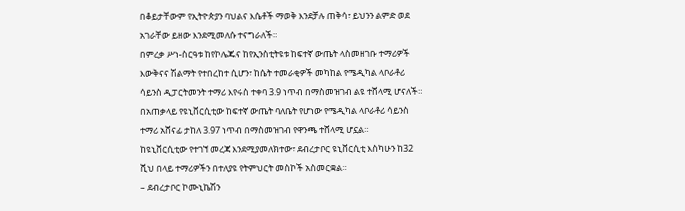በቆይታቸውም የኢትዮጵያን ባህልና እሴቶች ማወቅ እንደቻሉ ጠቅሳ፣ ይህንን ልምድ ወደ አገራቸው ይዘው እንደሚመለሱ ተናግራለች።
በምረቃ ሥነ-ስርዓቱ ከየኮሌጁና ከየኢንስቲትዩቱ ከፍተኛ ውጤት ላስመዘገቡ ተማሪዎች እውቅናና ሽልማት የተበረከተ ሲሆን፣ ከሴት ተመራቂዎች መካከል የሜዲካል ላቦራቶሪ ሳይንስ ዲፓርትመንት ተማሪ እየሩስ ተቀባ 3.9 ነጥብ በማስመዝገብ ልዩ ተሸላሚ ሆናለች።
በአጠቃላይ የዩኒቨርሲቲው ከፍተኛ ውጤት ባለቤት የሆነው የሜዲካል ላቦራቶሪ ሳይንስ ተማሪ አሸናፊ ታከለ 3.97 ነጥብ በማስመዝገብ የዋንጫ ተሸላሚ ሆኗል።
ከዩኒቨርሲቲው የተገኘ መረጃ እንደሚያመለክተው፣ ደብረታቦር ዩኒቨርሲቲ እስካሁን ከ32 ሺህ በላይ ተማሪዎችን በተለያዩ የትምህርት መስኮች አስመርቋል።
– ደብረታቦር ኮሙኒኬሽን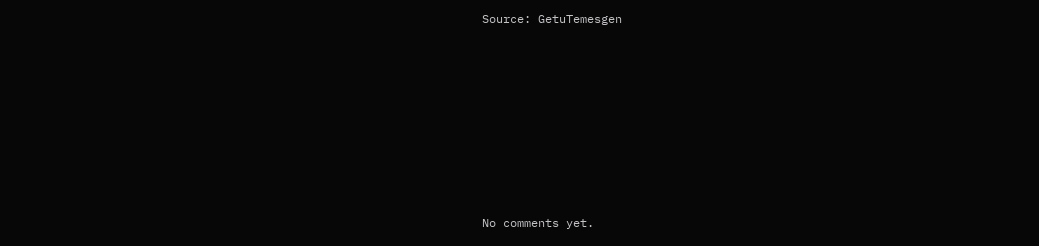Source: GetuTemesgen









No comments yet.